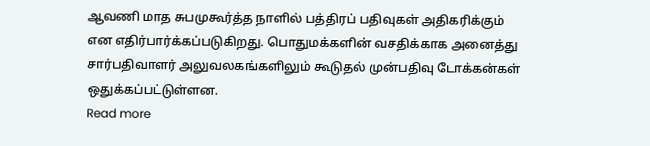ஆவணி மாத சுபமுகூர்த்த நாளில் பத்திரப் பதிவுகள் அதிகரிக்கும் என எதிர்பார்க்கப்படுகிறது. பொதுமக்களின் வசதிக்காக அனைத்து சார்பதிவாளர் அலுவலகங்களிலும் கூடுதல் முன்பதிவு டோக்கன்கள் ஒதுக்கப்பட்டுள்ளன.
Read more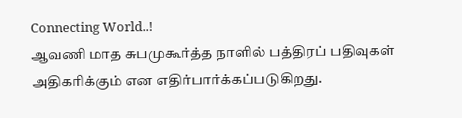Connecting World..!
ஆவணி மாத சுபமுகூர்த்த நாளில் பத்திரப் பதிவுகள் அதிகரிக்கும் என எதிர்பார்க்கப்படுகிறது.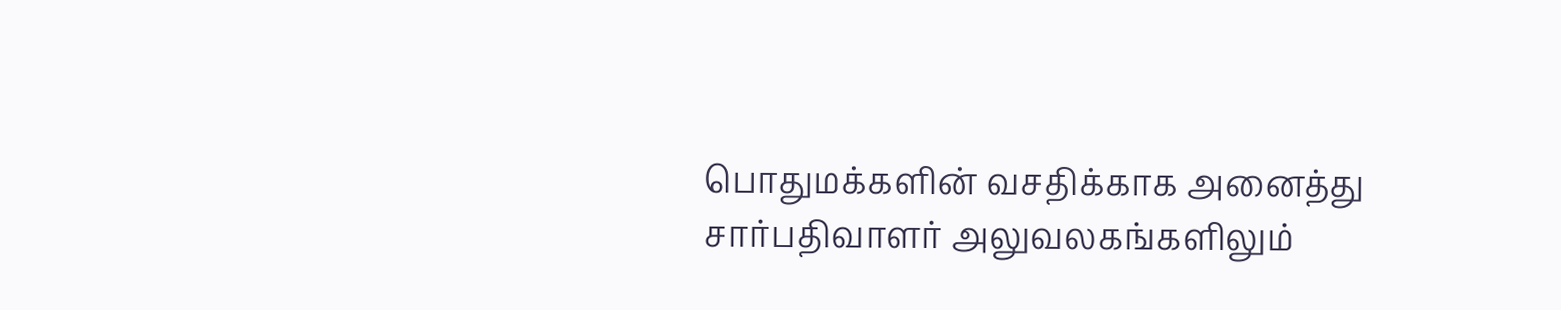பொதுமக்களின் வசதிக்காக அனைத்து சார்பதிவாளர் அலுவலகங்களிலும்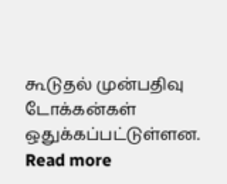கூடுதல் முன்பதிவு டோக்கன்கள் ஒதுக்கப்பட்டுள்ளன.
Read more